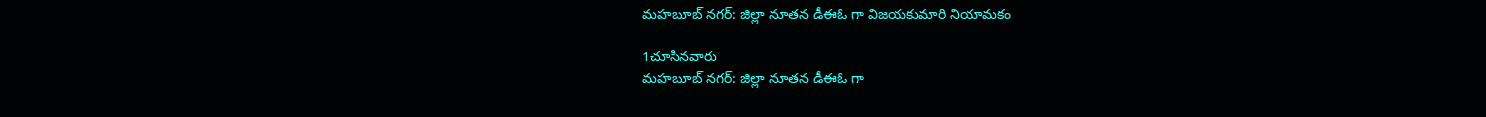మహబూబ్ నగర్: జిల్లా నూతన డీఈఓ గా విజయకుమారి నియామకం

1చూసినవారు
మహబూబ్ నగర్: జిల్లా నూతన డీఈఓ గా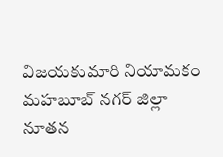విజయకుమారి నియామకం
మహబూబ్ నగర్ జిల్లా నూతన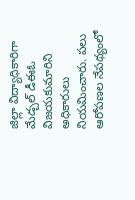జిల్లా విద్యాధికారిగా మేడ్చల్ డీఈఓ విజయకుమారిని అధికారులు నియమించారు. పలు ఆరోపణల నేపథ్యంలో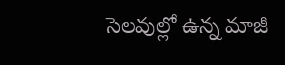సెలవుల్లో ఉన్న మాజీ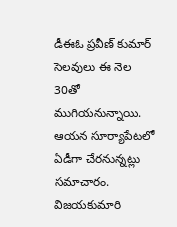డీఈఓ ప్రవీణ్ కుమార్ సెలవులు ఈ నెల 30తో ముగియనున్నాయి. ఆయన సూర్యాపేటలో ఏడీగా చేరనున్నట్లు సమాచారం. విజయకుమారి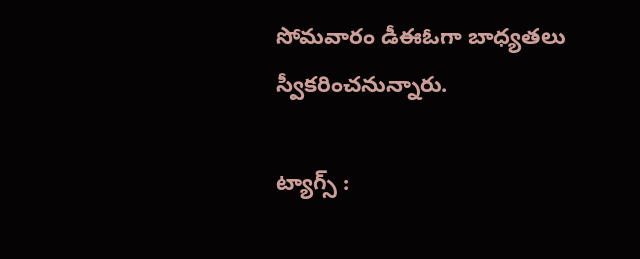సోమవారం డీఈఓగా బాధ్యతలు స్వీకరించనున్నారు.

ట్యాగ్స్ :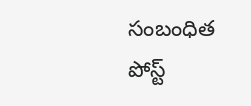సంబంధిత పోస్ట్